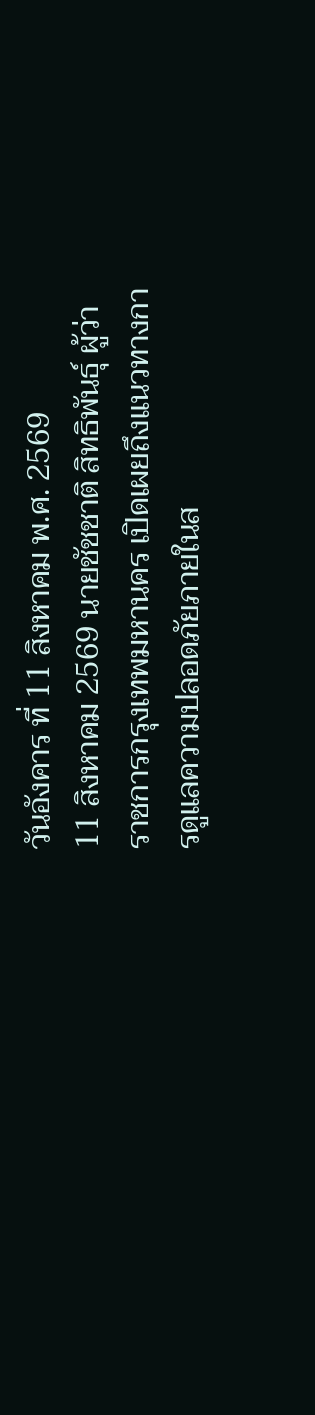วันอังคาร ที่ 11 สิงหาคม พ.ศ. 2569
11 สิงหาคม 2569 นายชัชชาติ สิทธิพันธุ์ ผู้ว่าราชการกรุงเทพมหานคร เปิดเผยถึงแนวทางการดูแลความปลอดภัยภายในส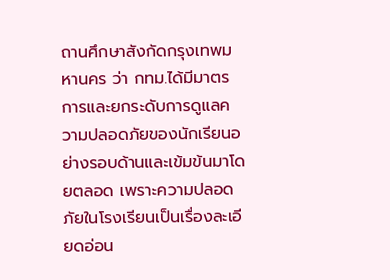ถานศึกษาสังกัดกรุงเทพมหานคร ว่า กทม.ได้มีมาตรการและยกระดับการดูแลความปลอดภัยของนักเรียนอย่างรอบด้านและเข้มข้นมาโดยตลอด เพราะความปลอดภัยในโรงเรียนเป็นเรื่องละเอียดอ่อน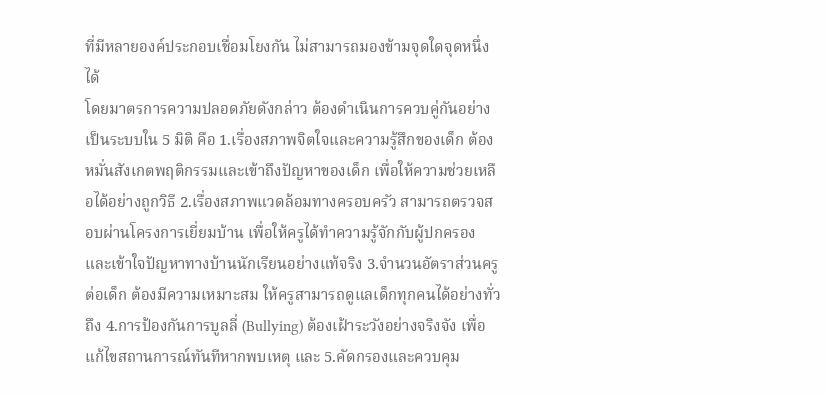ที่มีหลายองค์ประกอบเชื่อมโยงกัน ไม่สามารถมองข้ามจุดใดจุดหนึ่งได้
โดยมาตรการความปลอดภัยดังกล่าว ต้องดำเนินการควบคู่กันอย่างเป็นระบบใน 5 มิติ คือ 1.เรื่องสภาพจิตใจและความรู้สึกของเด็ก ต้องหมั่นสังเกตพฤติกรรมและเข้าถึงปัญหาของเด็ก เพื่อให้ความช่วยเหลือได้อย่างถูกวิธี 2.เรื่องสภาพแวดล้อมทางครอบครัว สามารถตรวจสอบผ่านโครงการเยี่ยมบ้าน เพื่อให้ครูได้ทำความรู้จักกับผู้ปกครอง และเข้าใจปัญหาทางบ้านนักเรียนอย่างแท้จริง 3.จำนวนอัตราส่วนครูต่อเด็ก ต้องมีความเหมาะสม ให้ครูสามารถดูแลเด็กทุกคนได้อย่างทั่วถึง 4.การป้องกันการบูลลี่ (Bullying) ต้องเฝ้าระวังอย่างจริงจัง เพื่อแก้ไขสถานการณ์ทันทีหากพบเหตุ และ 5.คัดกรองและควบคุม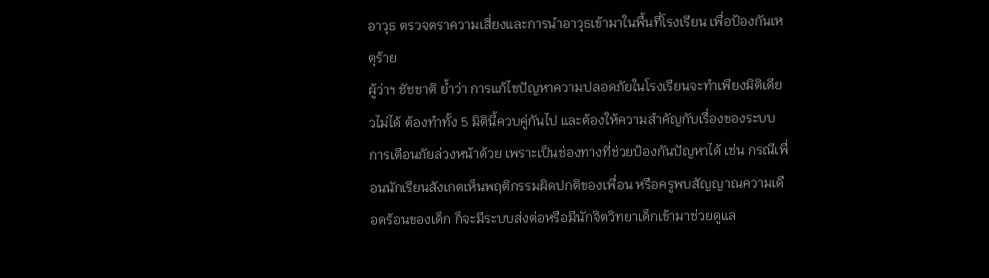อาวุธ ตรวจตราความเสี่ยงและการนำอาวุธเข้ามาในพื้นที่โรงเรียน เพื่อป้องกันเหตุร้าย
ผู้ว่าฯ ชัชชาติ ย้ำว่า การแก้ไขปัญหาความปลอดภัยในโรงเรียนจะทำเพียงมิติเดียวไม่ได้ ต้องทำทั้ง 5 มิตินี้ควบคู่กันไป และต้องให้ความสำคัญกับเรื่องของระบบการเตือนภัยล่วงหน้าด้วย เพราะเป็นช่องทางที่ช่วยป้องกันปัญหาได้ เช่น กรณีเพื่อนนักเรียนสังเกตเห็นพฤติกรรมผิดปกติของเพื่อน หรือครูพบสัญญาณความเดือดร้อนของเด็ก ก็จะมีระบบส่งต่อหรือมีนักจิตวิทยาเด็กเข้ามาช่วยดูแล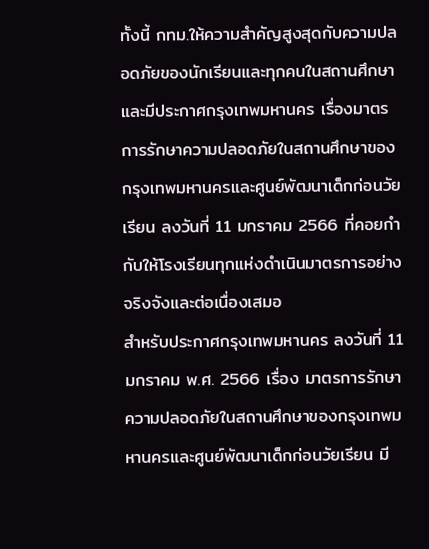ทั้งนี้ กทม.ให้ความสำคัญสูงสุดกับความปลอดภัยของนักเรียนและทุกคนในสถานศึกษา และมีประกาศกรุงเทพมหานคร เรื่องมาตรการรักษาความปลอดภัยในสถานศึกษาของกรุงเทพมหานครและศูนย์พัฒนาเด็กก่อนวัยเรียน ลงวันที่ 11 มกราคม 2566 ที่คอยกำกับให้โรงเรียนทุกแห่งดำเนินมาตรการอย่างจริงจังและต่อเนื่องเสมอ
สำหรับประกาศกรุงเทพมหานคร ลงวันที่ 11 มกราคม พ.ศ. 2566 เรื่อง มาตรการรักษาความปลอดภัยในสถานศึกษาของกรุงเทพมหานครและศูนย์พัฒนาเด็กก่อนวัยเรียน มี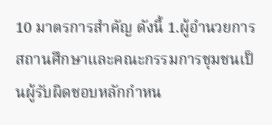10 มาตรการสำคัญ ดังนี้ 1.ผู้อำนวยการสถานศึกษาและคณะกรรมการชุมชนเป็นผู้รับผิดชอบหลักกำหน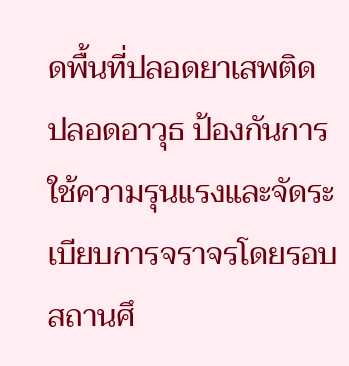ดพื้นที่ปลอดยาเสพติด ปลอดอาวุธ ป้องกันการใช้ความรุนแรงและจัดระเบียบการจราจรโดยรอบสถานศึ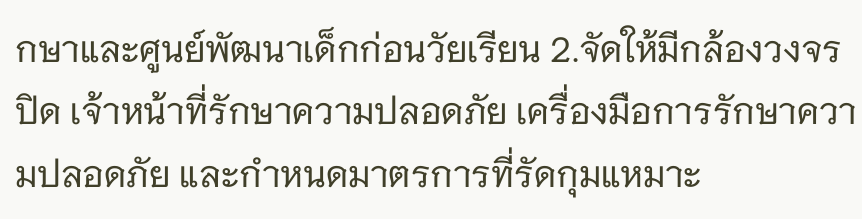กษาและศูนย์พัฒนาเด็กก่อนวัยเรียน 2.จัดให้มีกล้องวงจรปิด เจ้าหน้าที่รักษาความปลอดภัย เครื่องมือการรักษาความปลอดภัย และกำหนดมาตรการที่รัดกุมแหมาะ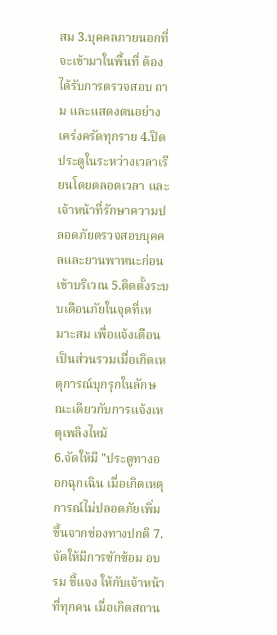สม 3.บุคคลภายนอกที่จะเข้ามาในพื้นที่ ต้องได้รับการตรวจสอบ ถาม และแสดงตนอย่างเคร่งครัดทุกราย 4.ปิดประตูในระหว่างเวลาเรียนโดยตลอดเวลา และเจ้าหน้าที่รักษาความปลอดภัยตรวจสอบบุคคลและยานพาหนะก่อนเข้าบริเวณ 5.ติดตั้งระบบเตือนภัยในจุดที่เหมาะสม เพื่อแจ้งเตือนเป็นส่วนรวมเมื่อเกิดเหตุการณ์บุกรุกในลักษณะเดียวกับการแจ้งเหตุเพลิงไหม้
6.จัดให้มี "ประตูทางออกฉุกเฉิน เมื่อเกิดเหตุการณ์ไม่ปลอดภัยเพิ่มขึ้นจากช่องทางปกติ 7.จัดให้มีการซักซ้อม อบรม ชี้แจง ให้กับเจ้าหน้าที่ทุกคน เมื่อเกิดสถาน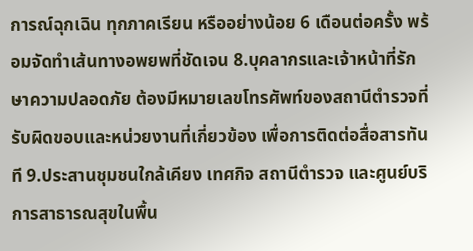การณ์ฉุกเฉิน ทุกภาคเรียน หรืออย่างน้อย 6 เดือนต่อครั้ง พร้อมจัดทำเส้นทางอพยพที่ชัดเจน 8.บุคลากรและเจ้าหน้าที่รักษาความปลอดภัย ต้องมีหมายเลขโทรศัพท์ของสถานีตำรวจที่รับผิดขอบและหน่วยงานที่เกี่ยวข้อง เพื่อการติดต่อสื่อสารทันที 9.ประสานชุมชนใกล้เคียง เทศกิจ สถานีตำรวจ และศูนย์บริการสาธารณสุขในพื้น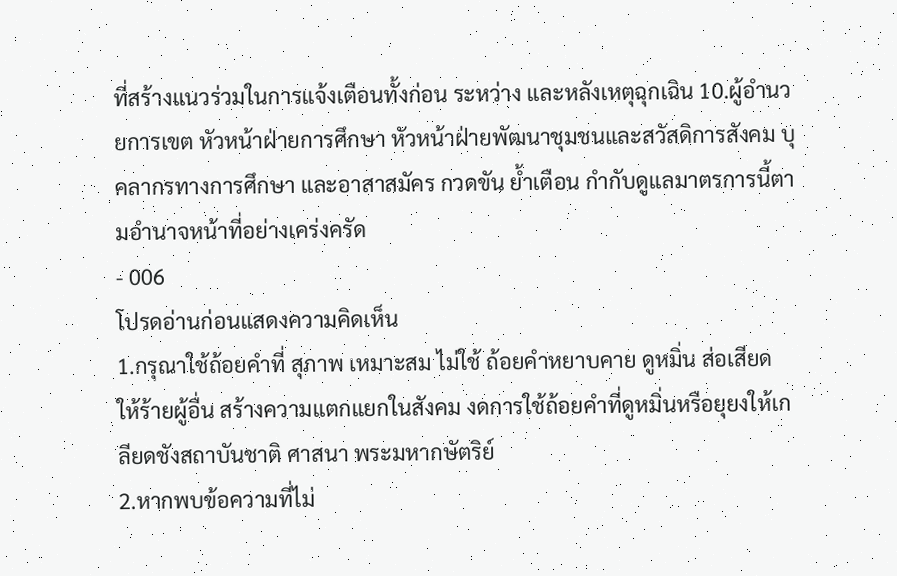ที่สร้างแนวร่วมในการแจ้งเตือนทั้งก่อน ระหว่าง และหลังเหตุฉุกเฉิน 10.ผู้อำนวยการเขต หัวหน้าฝ่ายการศึกษา หัวหน้าฝ่ายพัฒนาชุมชนและสวัสดิการสังคม บุคลากรทางการศึกษา และอาสาสมัคร กวดขัน ย้ำเตือน กำกับดูแลมาตรการนี้ตามอำนาจหน้าที่อย่างเคร่งครัด
- 006
โปรดอ่านก่อนแสดงความคิดเห็น
1.กรุณาใช้ถ้อยคำที่ สุภาพ เหมาะสม ไม่ใช้ ถ้อยคำหยาบคาย ดูหมิ่น ส่อเสียด ให้ร้ายผู้อื่น สร้างความแตกแยกในสังคม งดการใช้ถ้อยคำที่ดูหมิ่นหรือยุยงให้เกลียดชังสถาบันชาติ ศาสนา พระมหากษัตริย์
2.หากพบข้อความที่ไม่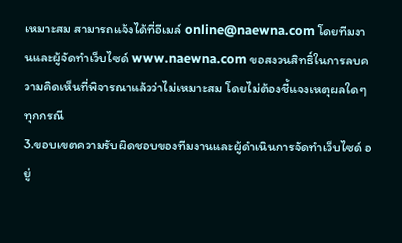เหมาะสม สามารถแจ้งได้ที่อีเมล์ online@naewna.com โดยทีมงานและผู้จัดทำเว็บไซด์ www.naewna.com ขอสงวนสิทธิ์ในการลบความคิดเห็นที่พิจารณาแล้วว่าไม่เหมาะสม โดยไม่ต้องชี้แจงเหตุผลใดๆ ทุกกรณี
3.ขอบเขตความรับผิดชอบของทีมงานและผู้ดำเนินการจัดทำเว็บไซด์ อยู่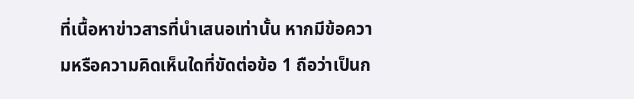ที่เนื้อหาข่าวสารที่นำเสนอเท่านั้น หากมีข้อความหรือความคิดเห็นใดที่ขัดต่อข้อ 1 ถือว่าเป็นก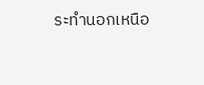ระทำนอกเหนือ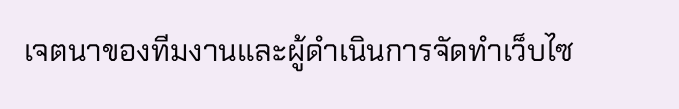เจตนาของทีมงานและผู้ดำเนินการจัดทำเว็บไซ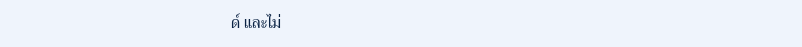ด์ และไม่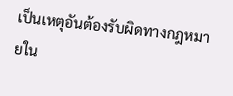เป็นเหตุอันต้องรับผิดทางกฎหมายใน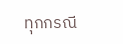ทุกกรณี